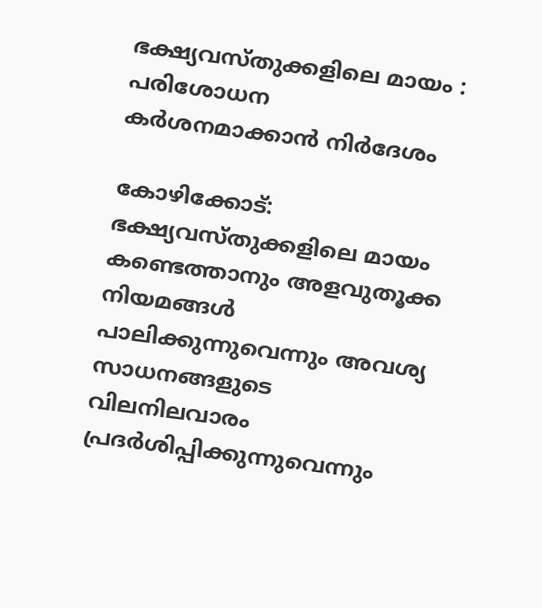ഭക്ഷ്യവസ്തുക്കളിലെ മായം : പരിശോധന കര്‍ശനമാക്കാന്‍ നിര്‍ദേശം

കോഴിക്കോട്: ഭക്ഷ്യവസ്തുക്കളിലെ മായം കണ്ടെത്താനും അളവുതൂക്ക നിയമങ്ങള്‍ പാലിക്കുന്നുവെന്നും അവശ്യ സാധനങ്ങളുടെ വിലനിലവാരം പ്രദര്‍ശിപ്പിക്കുന്നുവെന്നും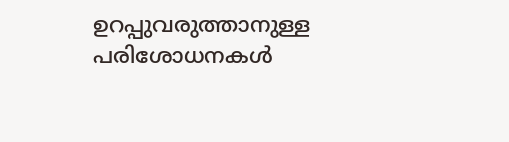ഉറപ്പുവരുത്താനുള്ള പരിശോധനകള്‍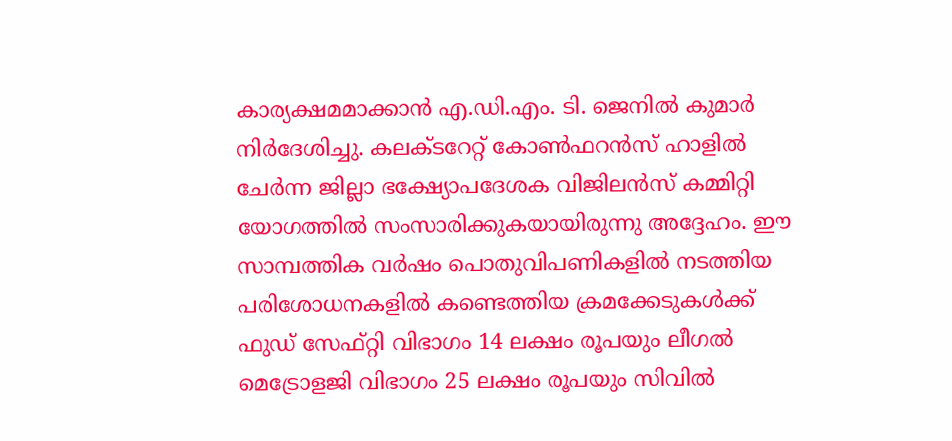കാര്യക്ഷമമാക്കാന്‍ എ.ഡി.എം. ടി. ജെനില്‍ കുമാര്‍ നിര്‍ദേശിച്ചു. കലക്ടറേറ്റ് കോണ്‍ഫറന്‍സ് ഹാളില്‍ ചേര്‍ന്ന ജില്ലാ ഭക്ഷ്യോപദേശക വിജിലന്‍സ് കമ്മിറ്റി യോഗത്തില്‍ സംസാരിക്കുകയായിരുന്നു അദ്ദേഹം. ഈ സാമ്പത്തിക വര്‍ഷം പൊതുവിപണികളില്‍ നടത്തിയ പരിശോധനകളില്‍ കണ്ടെത്തിയ ക്രമക്കേടുകള്‍ക്ക് ഫുഡ് സേഫ്റ്റി വിഭാഗം 14 ലക്ഷം രൂപയും ലീഗല്‍ മെട്രോളജി വിഭാഗം 25 ലക്ഷം രൂപയും സിവില്‍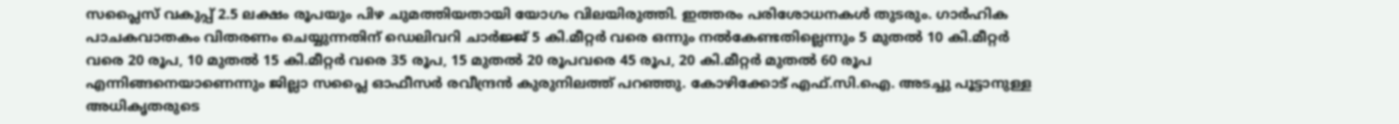സപ്ലൈസ് വകുപ്പ് 2.5 ലക്ഷം രൂപയും പിഴ ചുമത്തിയതായി യോഗം വിലയിരുത്തി. ഇത്തരം പരിശോധനകള്‍ തുടരും. ഗാര്‍ഹിക പാചകവാതകം വിതരണം ചെയ്യുന്നതിന് ഡെലിവറി ചാര്‍ജ്ജ് 5 കി.മീറ്റര്‍ വരെ ഒന്നും നല്‍കേണ്ടതില്ലെന്നും 5 മുതല്‍ 10 കി.മീറ്റര്‍ വരെ 20 രൂപ, 10 മുതല്‍ 15 കി.മീറ്റര്‍ വരെ 35 രൂപ, 15 മുതല്‍ 20 രൂപവരെ 45 രൂപ, 20 കി.മീറ്റര്‍ മുതല്‍ 60 രൂപ എന്നിങ്ങനെയാണെന്നും ജില്ലാ സപ്ലൈ ഓഫീസര്‍ രവീന്ദ്രന്‍ കുരുനിലത്ത് പറഞ്ഞു. കോഴിക്കോട് എഫ്.സി.ഐ. അടച്ചു പൂട്ടാനുള്ള അധികൃതരുടെ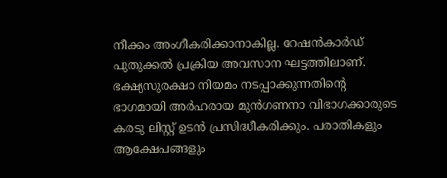നീക്കം അംഗീകരിക്കാനാകില്ല. റേഷന്‍കാര്‍ഡ് പുതുക്കല്‍ പ്രക്രിയ അവസാന ഘട്ടത്തിലാണ്. ഭക്ഷ്യസുരക്ഷാ നിയമം നടപ്പാക്കുന്നതിന്റെ ഭാഗമായി അര്‍ഹരായ മുന്‍ഗണനാ വിഭാഗക്കാരുടെ കരടു ലിസ്റ്റ് ഉടന്‍ പ്രസിദ്ധീകരിക്കും. പരാതികളും ആക്ഷേപങ്ങളും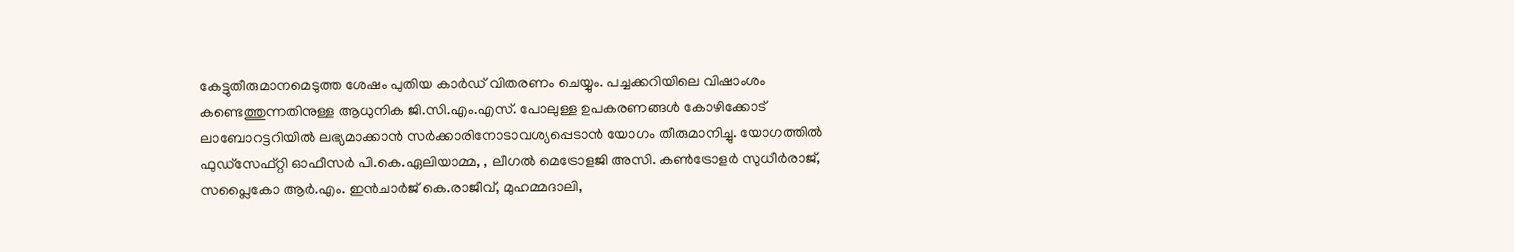കേട്ടുതീരുമാനമെടുത്ത ശേഷം പുതിയ കാര്‍ഡ് വിതരണം ചെയ്യും. പച്ചക്കറിയിലെ വിഷാംശം കണ്ടെത്തുന്നതിനുള്ള ആധുനിക ജി.സി.എം.എസ്. പോലുള്ള ഉപകരണങ്ങള്‍ കോഴിക്കോട് ലാബോറട്ടറിയില്‍ ലഭ്യമാക്കാന്‍ സര്‍ക്കാരിനോടാവശ്യപ്പെടാന്‍ യോഗം തീരുമാനിച്ചു. യോഗത്തില്‍ ഫുഡ്‌സേഫ്റ്റി ഓഫീസര്‍ പി.കെ.ഏലിയാമ്മ, , ലീഗല്‍ മെട്രോളജി അസി. കണ്‍ട്രോളര്‍ സുധീര്‍രാജ്, സപ്ലൈകോ ആര്‍.എം. ഇന്‍ചാര്‍ജ് കെ.രാജീവ്, മുഹമ്മദാലി,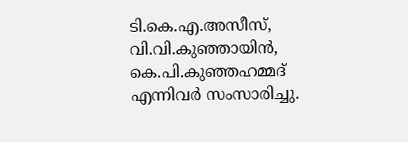ടി.കെ.എ.അസീസ്, വി.വി.കുഞ്ഞായിന്‍, കെ.പി.കുഞ്ഞഹമ്മദ് എന്നിവര്‍ സംസാരിച്ചു.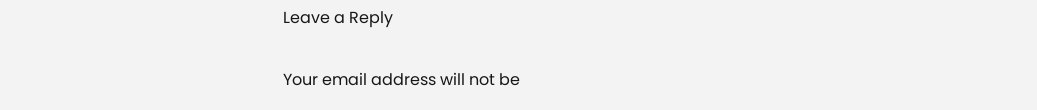Leave a Reply

Your email address will not be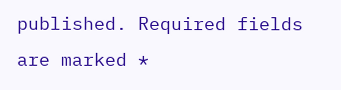published. Required fields are marked *